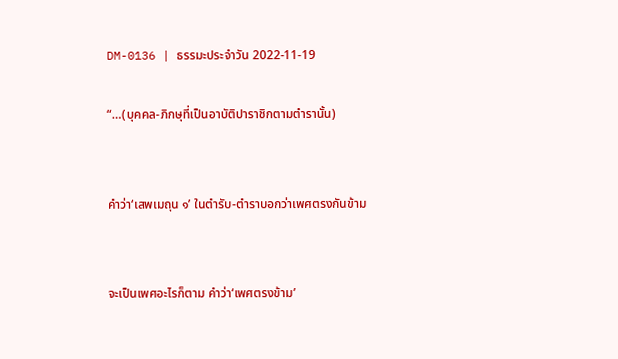DM-0136 | ธรรมะประจำวัน 2022-11-19

“…(บุคคล-ภิกษุที่เป็นอาบัติปาราชิกตามตำรานั้น)


คำว่า‘เสพเมถุน ๑’ ในตำรับ-ตำราบอกว่าเพศตรงกันข้าม


จะเป็นเพศอะไรก็ตาม คำว่า‘เพศตรงข้าม’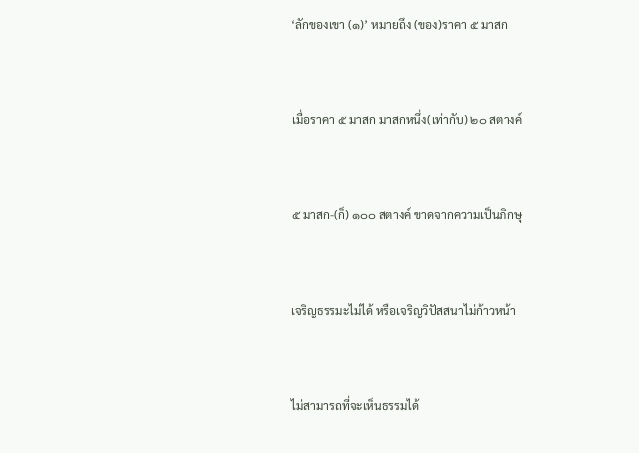‘ลักของเขา (๑)’ หมายถึง (ของ)ราคา ๕ มาสก


เมื่อราคา ๕ มาสก มาสกหนึ่ง(เท่ากับ) ๒๐ สตางค์


๕ มาสก-(ก็) ๑๐๐ สตางค์ ขาดจากความเป็นภิกษุ


เจริญธรรมะไม่ได้ หรือเจริญวิปัสสนาไม่ก้าวหน้า


ไม่สามารถที่จะเห็นธรรมได้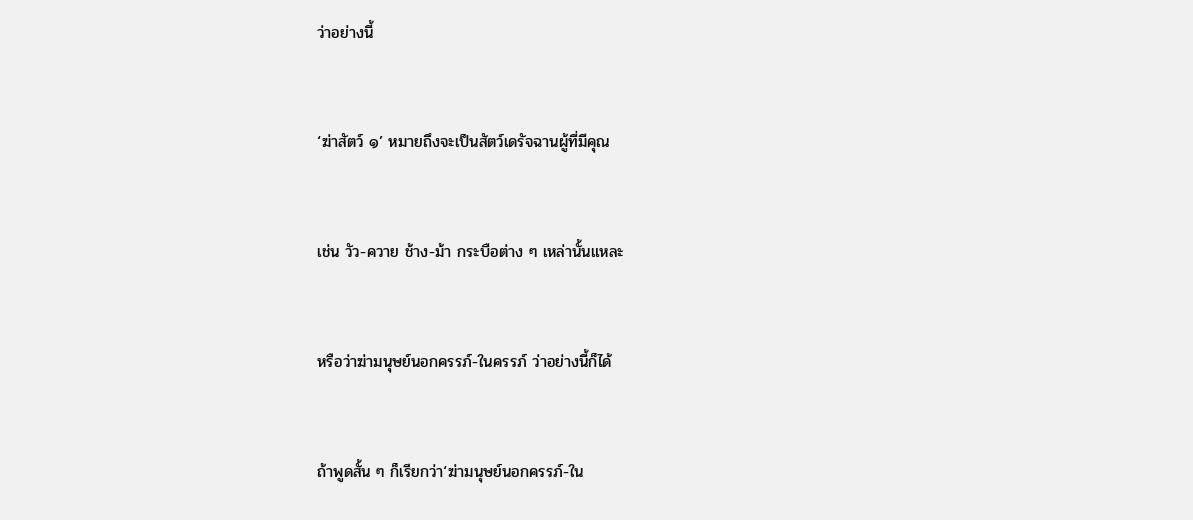ว่าอย่างนี้


‘ฆ่าสัตว์ ๑’ หมายถึงจะเป็นสัตว์เดรัจฉานผู้ที่มีคุณ


เช่น วัว-ควาย ช้าง-ม้า กระบือต่าง ๆ เหล่านั้นแหละ


หรือว่าฆ่ามนุษย์นอกครรภ์-ในครรภ์ ว่าอย่างนี้ก็ได้


ถ้าพูดสั้น ๆ ก็เรียกว่า‘ฆ่ามนุษย์นอกครรภ์-ใน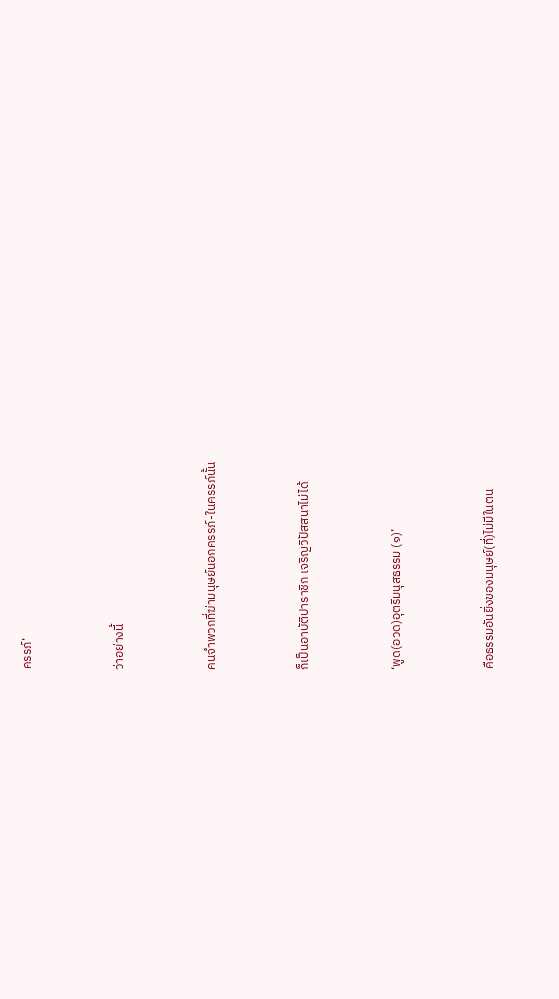ครรภ์’


ว่าอย่างนี้


คนจำพวกที่ฆ่ามนุษย์นอกครรภ์-ในครรภ์นั้น


ก็เป็นอาบัติปาราชิก เจริญวิปัสสนาไม่ได้


‘พูด(อวด)อุตริมนุสธรรม (๑)’


คือธรรมอันยิ่งของมนุษย์(ที่)ไม่มีในตน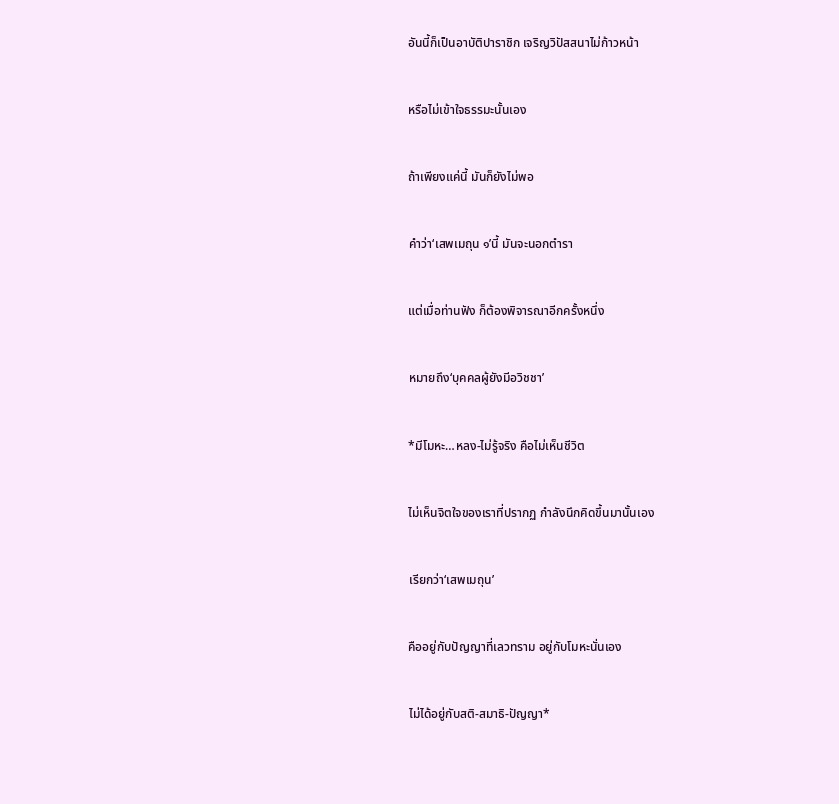อันนี้ก็เป็นอาบัติปาราชิก เจริญวิปัสสนาไม่ก้าวหน้า


หรือไม่เข้าใจธรรมะนั้นเอง


ถ้าเพียงแค่นี้ มันก็ยังไม่พอ


คำว่า‘เสพเมถุน ๑’นี้ มันจะนอกตำรา


แต่เมื่อท่านฟัง ก็ต้องพิจารณาอีกครั้งหนึ่ง


หมายถึง‘บุคคลผู้ยังมีอวิชชา’


*มีโมหะ…หลง-ไม่รู้จริง คือไม่เห็นชีวิต


ไม่เห็นจิตใจของเราที่ปรากฏ กำลังนึกคิดขึ้นมานั้นเอง


เรียกว่า‘เสพเมถุน’


คืออยู่กับปัญญาที่เลวทราม อยู่กับโมหะนั่นเอง


ไม่ได้อยู่กับสติ-สมาธิ-ปัญญา*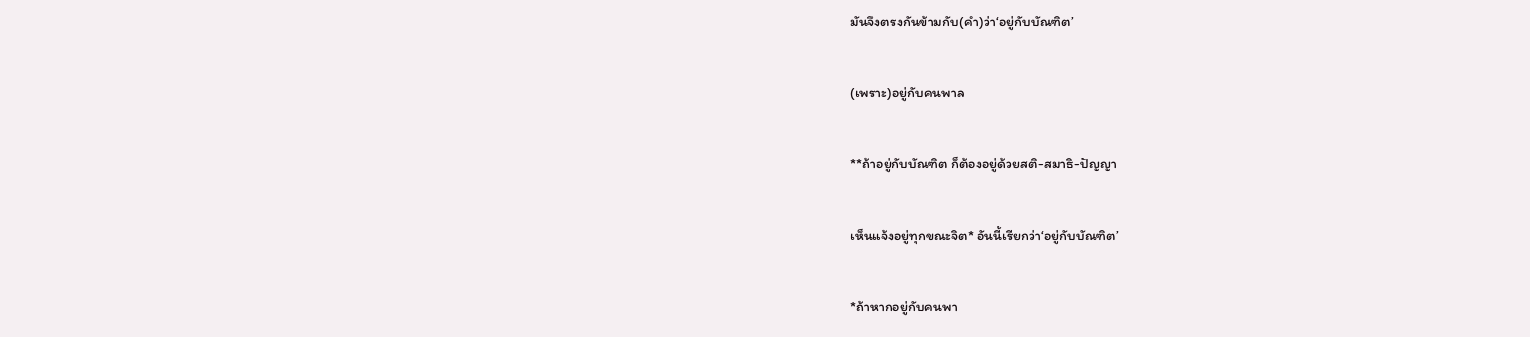มันจึงตรงกันข้ามกับ(คำ)ว่า‘อยู่กับบัณฑิต’


(เพราะ)อยู่กับคนพาล


**ถ้าอยู่กับบัณฑิต ก็ต้องอยู่ด้วยสติ-สมาธิ-ปัญญา


เห็นแจ้งอยู่ทุกขณะจิต* อันนี้เรียกว่า‘อยู่กับบัณฑิต’


*ถ้าหากอยู่กับคนพา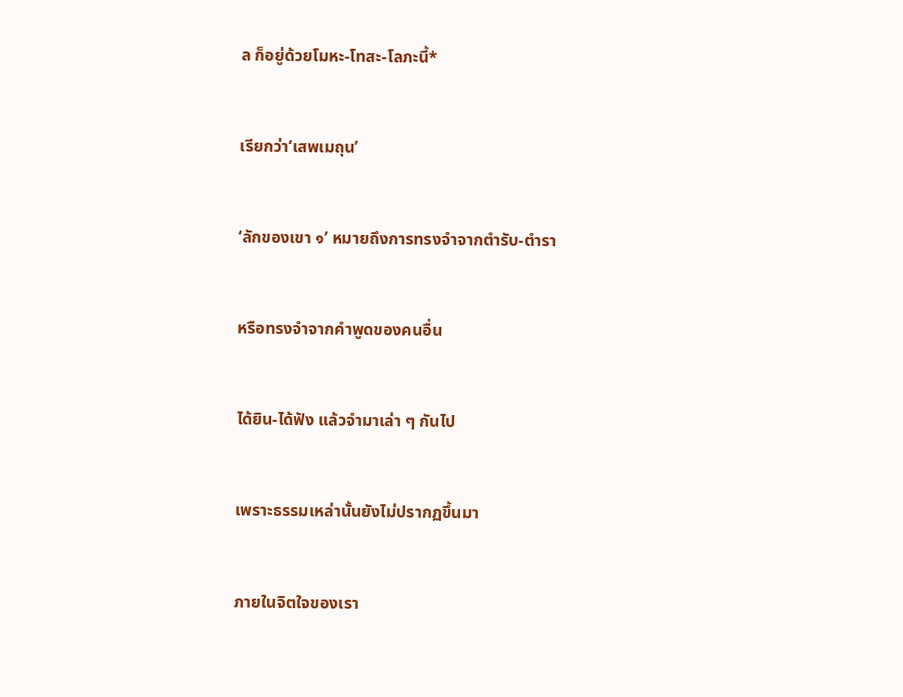ล ก็อยู่ด้วยโมหะ-โทสะ-โลภะนี้*


เรียกว่า‘เสพเมถุน’


‘ลักของเขา ๑’ หมายถึงการทรงจำจากตำรับ-ตำรา


หรือทรงจำจากคำพูดของคนอื่น


ได้ยิน-ได้ฟัง แล้วจำมาเล่า ๆ กันไป


เพราะธรรมเหล่านั้นยังไม่ปรากฏขึ้นมา


ภายในจิตใจของเรา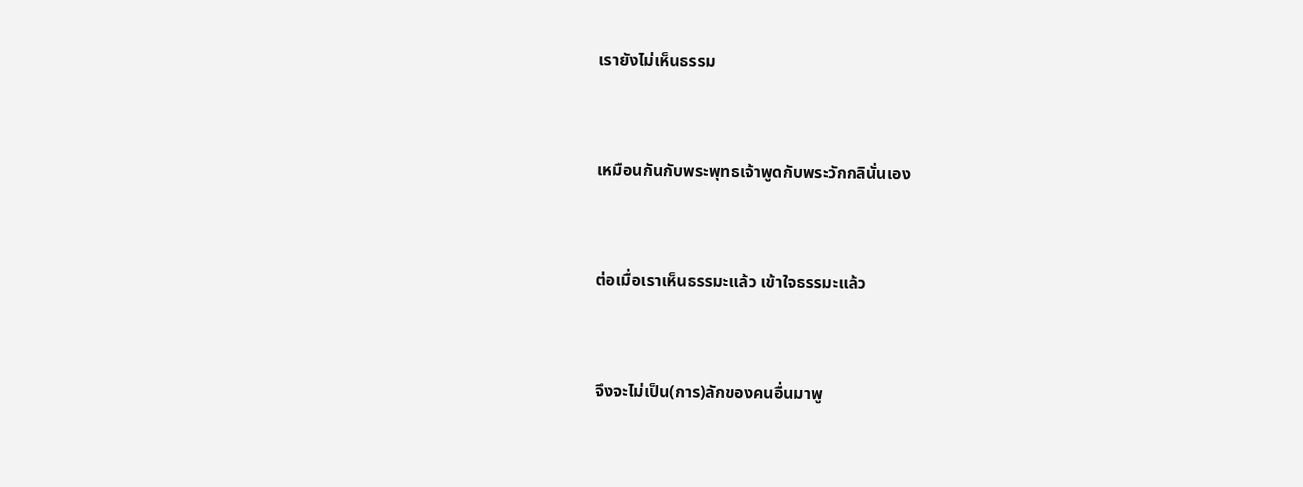เรายังไม่เห็นธรรม


เหมือนกันกับพระพุทธเจ้าพูดกับพระวักกลินั่นเอง


ต่อเมื่อเราเห็นธรรมะแล้ว เข้าใจธรรมะแล้ว


จึงจะไม่เป็น(การ)ลักของคนอื่นมาพู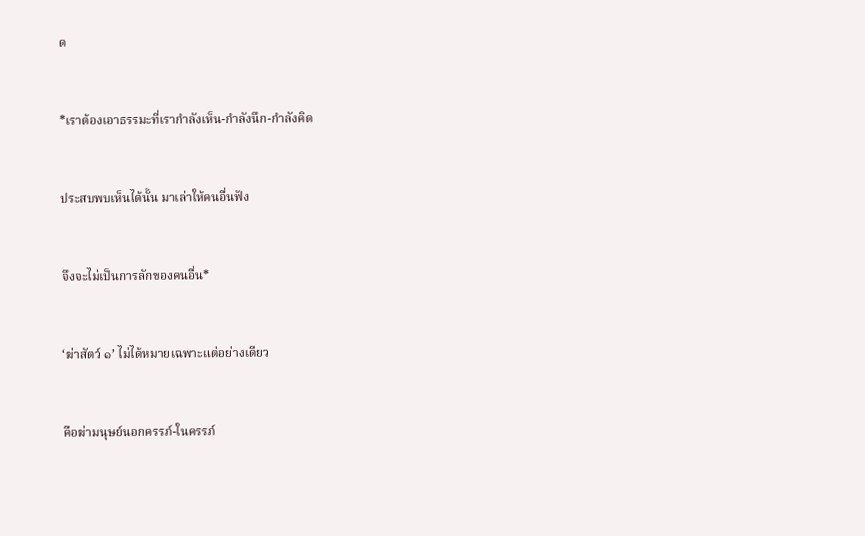ด


*เราต้องเอาธรรมะที่เรากำลังเห็น-กำลังนึก-กำลังคิด


ประสบพบเห็นได้นั้น มาเล่าให้คนอื่นฟัง


จึงจะไม่เป็นการลักของคนอื่น*


‘ฆ่าสัตว์ ๑’ ไม่ได้หมายเฉพาะแต่อย่างเดียว


คือฆ่ามนุษย์นอกครรภ์-ในครรภ์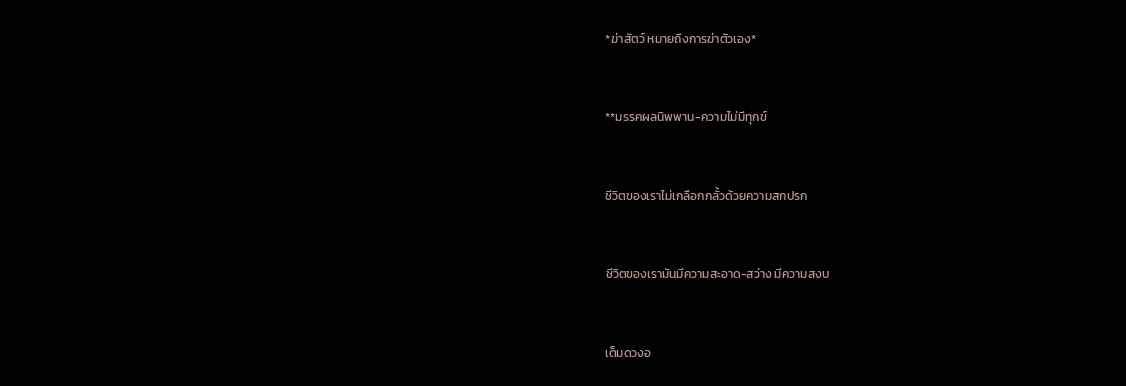*ฆ่าสัตว์ หมายถึงการฆ่าตัวเอง*


**มรรคผลนิพพาน-ความไม่มีทุกข์


ชีวิตของเราไม่เกลือกกลั้วด้วยความสกปรก


ชีวิตของเรามันมีความสะอาด-สว่าง มีความสงบ


เต็มดวงอ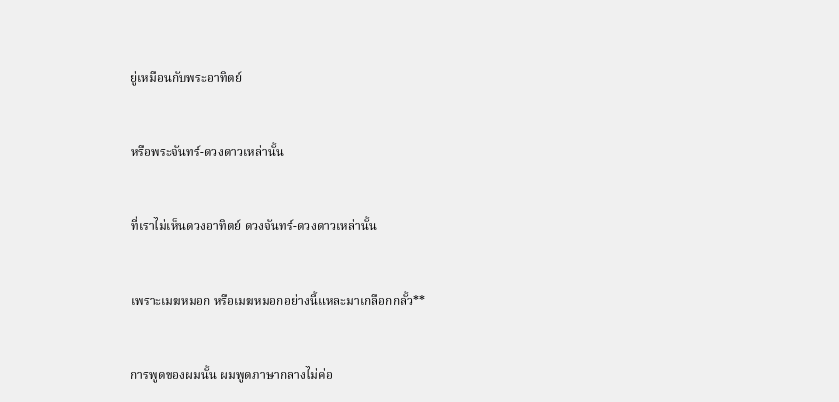ยู่เหมือนกับพระอาทิตย์


หรือพระจันทร์-ดวงดาวเหล่านั้น


ที่เราไม่เห็นดวงอาทิตย์ ดวงจันทร์-ดวงดาวเหล่านั้น


เพราะเมฆหมอก หรือเมฆหมอกอย่างนี้แหละมาเกลือกกลั้ว**


การพูดของผมนั้น ผมพูดภาษากลางไม่ค่อ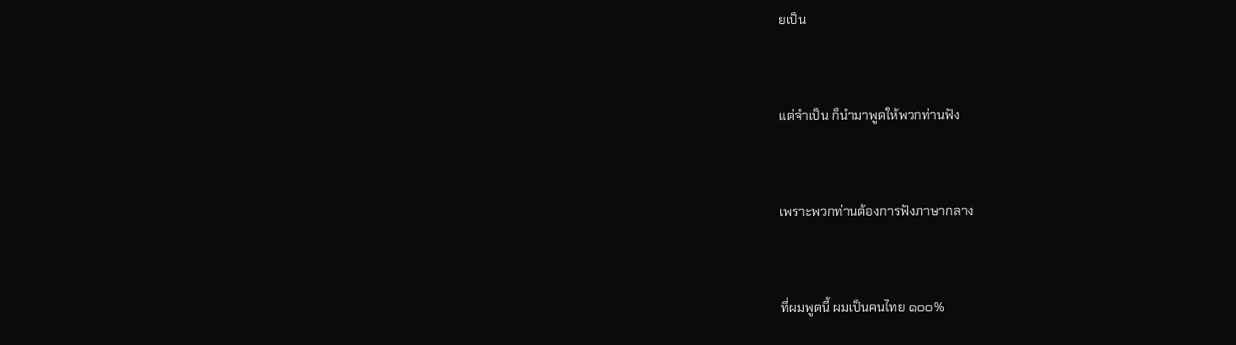ยเป็น


แต่จำเป็น ก็นำมาพูดให้พวกท่านฟัง


เพราะพวกท่านต้องการฟังภาษากลาง


ที่ผมพูดนี้ ผมเป็นคนไทย ๑๐๐%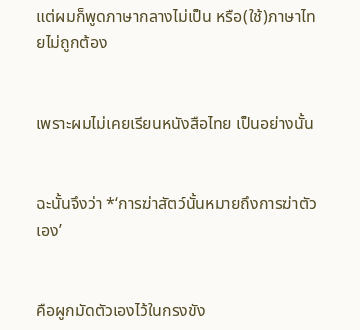แต่ผมก็พูดภาษากลางไม่เป็น หรือ(ใช้)ภาษาไทยไม่ถูกต้อง


เพราะผมไม่เคยเรียนหนังสือไทย เป็นอย่างนั้น


ฉะนั้นจึงว่า *‘การฆ่าสัตว์นั้นหมายถึงการฆ่าตัวเอง’


คือผูกมัดตัวเองไว้ในกรงขัง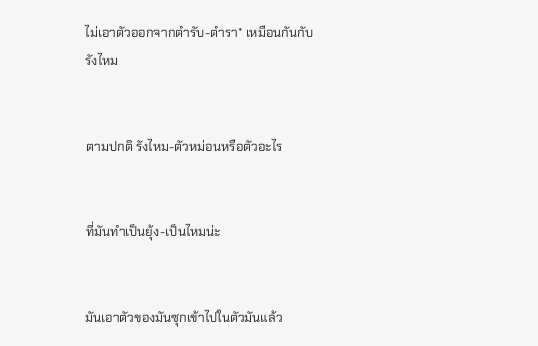ไม่เอาตัวออกจากตำรับ-ตำรา* เหมือนกันกับรังไหม


ตามปกติ รังไหม-ตัวหม่อนหรือตัวอะไร


ที่มันทำเป็นยุ้ง-เป็นไหมน่ะ


มันเอาตัวของมันซุกเข้าไปในตัวมันแล้ว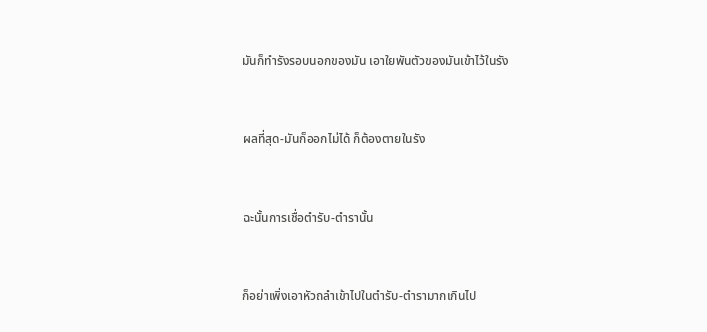มันก็ทำรังรอบนอกของมัน เอาใยพันตัวของมันเข้าไว้ในรัง


ผลที่สุด-มันก็ออกไม่ได้ ก็ต้องตายในรัง


ฉะนั้นการเชื่อตำรับ-ตำรานั้น


ก็อย่าเพิ่งเอาหัวถลำเข้าไปในตำรับ-ตำรามากเกินไป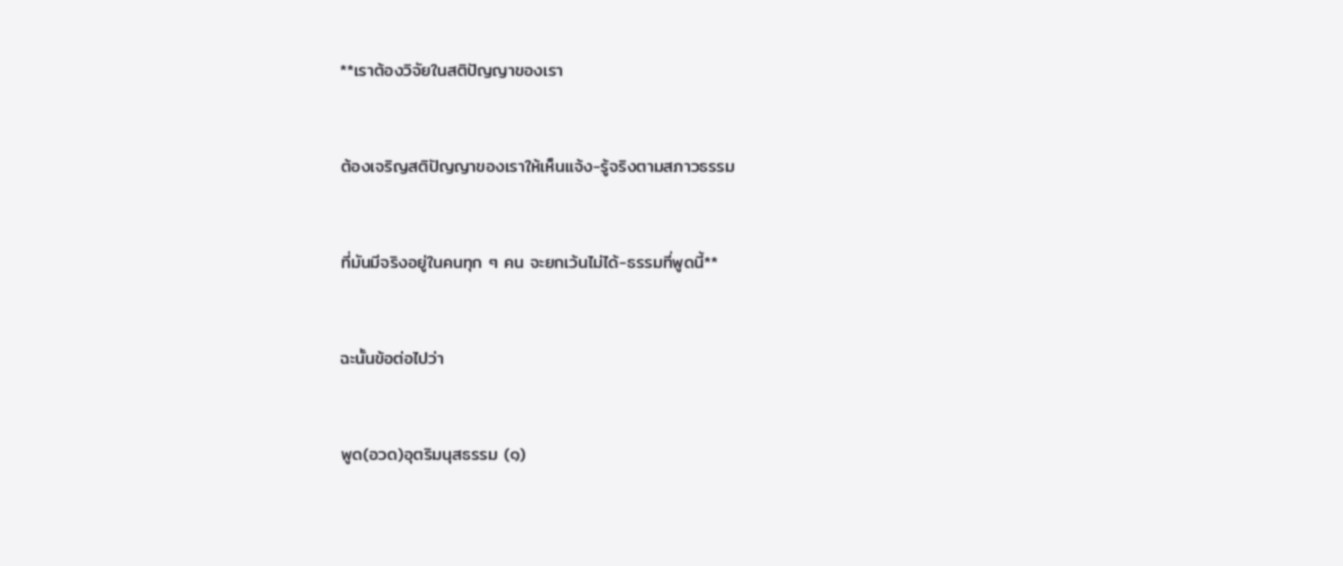**เราต้องวิจัยในสติปัญญาของเรา


ต้องเจริญสติปัญญาของเราให้เห็นแจ้ง-รู้จริงตามสภาวธรรม


ที่มันมีจริงอยู่ในคนทุก ๆ คน จะยกเว้นไม่ได้-ธรรมที่พูดนี้**


ฉะนั้นข้อต่อไปว่า


พูด(อวด)อุตริมนุสธรรม (๑)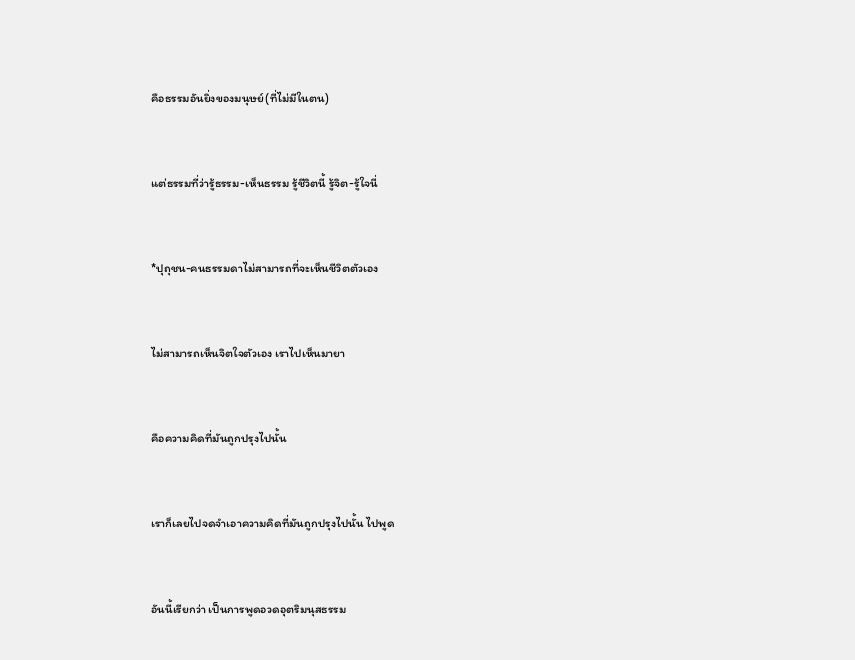คือธรรมอันยิ่งของมนุษย์(ที่ไม่มีในตน)


แต่ธรรมที่ว่ารู้ธรรม-เห็นธรรม รู้ชีวิตนี้ รู้จิต-รู้ใจนี่


*ปุถุชน-คนธรรมดาไม่สามารถที่จะเห็นชีวิตตัวเอง


ไม่สามารถเห็นจิตใจตัวเอง เราไปเห็นมายา


คือความคิดที่มันถูกปรุงไปนั้น


เราก็เลยไปจดจำเอาความคิดที่มันถูกปรุงไปนั้น ไปพูด


อันนี้เรียกว่า เป็นการพูดอวดอุตริมนุสธรรม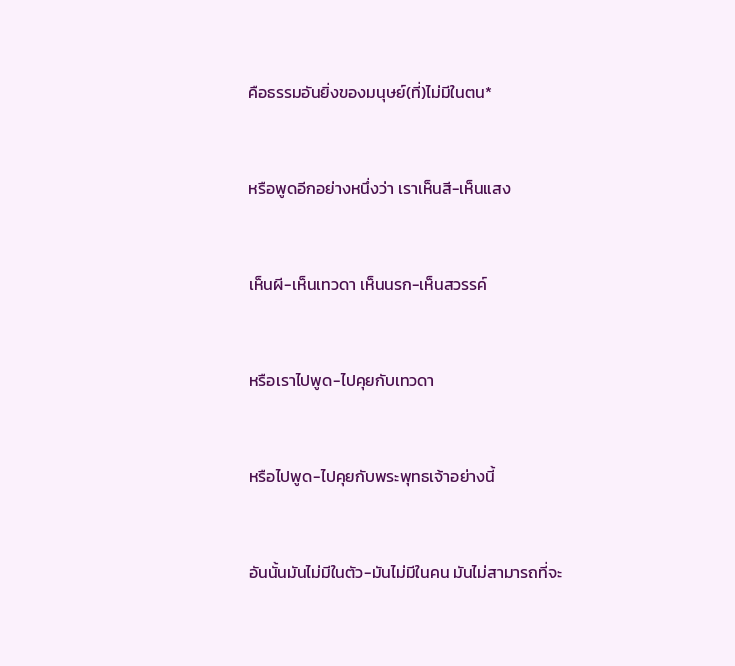คือธรรมอันยิ่งของมนุษย์(ที่)ไม่มีในตน*


หรือพูดอีกอย่างหนึ่งว่า เราเห็นสี-เห็นแสง


เห็นผี-เห็นเทวดา เห็นนรก-เห็นสวรรค์


หรือเราไปพูด-ไปคุยกับเทวดา


หรือไปพูด-ไปคุยกับพระพุทธเจ้าอย่างนี้


อันนั้นมันไม่มีในตัว-มันไม่มีในคน มันไม่สามารถที่จะ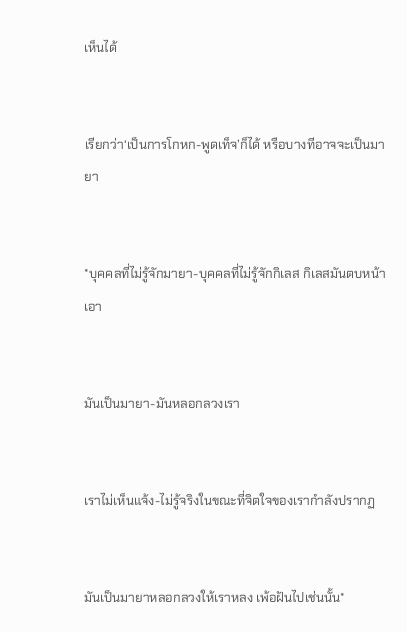เห็นได้


เรียกว่า‘เป็นการโกหก-พูดเท็จ’ก็ได้ หรือบางทีอาจจะเป็นมายา


*บุคคลที่ไม่รู้จักมายา-บุคคลที่ไม่รู้จักกิเลส กิเลสมันตบหน้าเอา


มันเป็นมายา-มันหลอกลวงเรา


เราไม่เห็นแจ้ง-ไม่รู้จริงในขณะที่จิตใจของเรากำลังปรากฏ


มันเป็นมายาหลอกลวงให้เราหลง เพ้อฝันไปเช่นนั้น*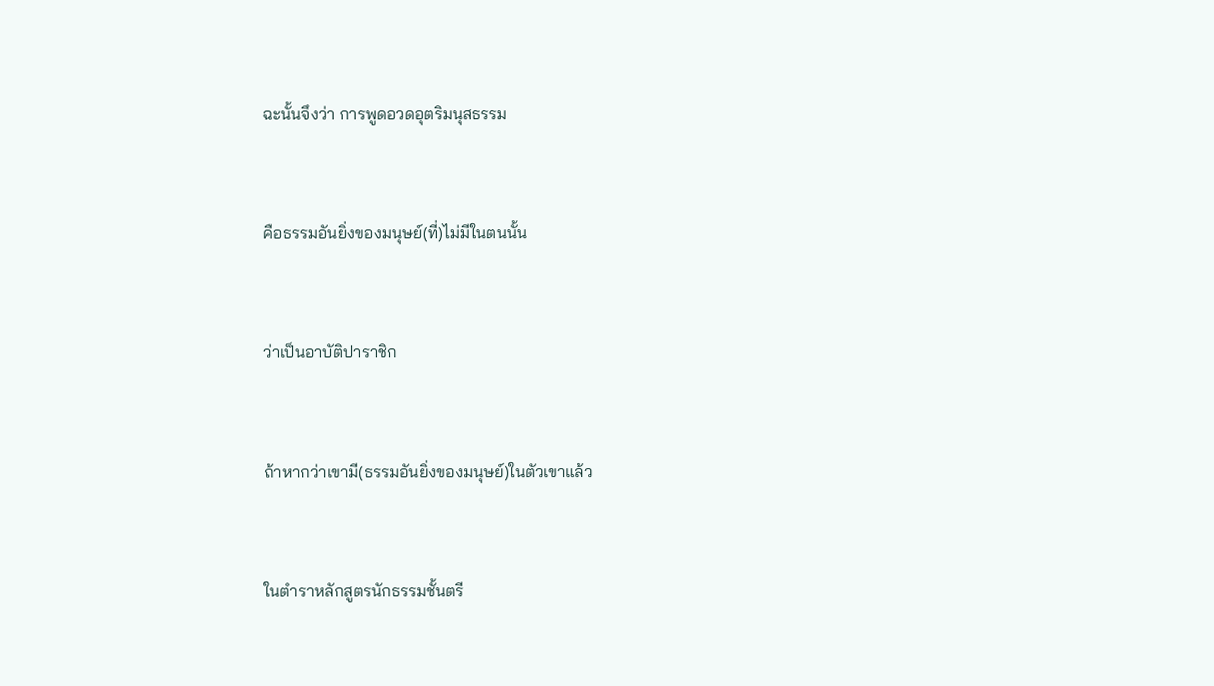ฉะนั้นจึงว่า การพูดอวดอุตริมนุสธรรม


คือธรรมอันยิ่งของมนุษย์(ที่)ไม่มีในตนนั้น


ว่าเป็นอาบัติปาราชิก


ถ้าหากว่าเขามี(ธรรมอันยิ่งของมนุษย์)ในตัวเขาแล้ว


ในตำราหลักสูตรนักธรรมชั้นตรี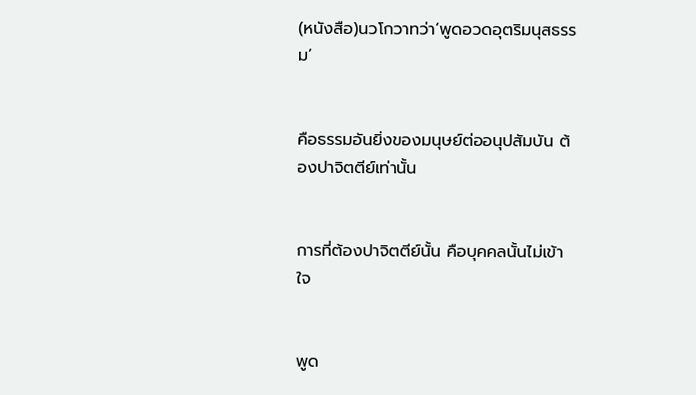(หนังสือ)นวโกวาทว่า‘พูดอวดอุตริมนุสธรรม’


คือธรรมอันยิ่งของมนุษย์ต่ออนุปสัมบัน ต้องปาจิตตีย์เท่านั้น


การที่ต้องปาจิตตีย์นั้น คือบุคคลนั้นไม่เข้าใจ


พูด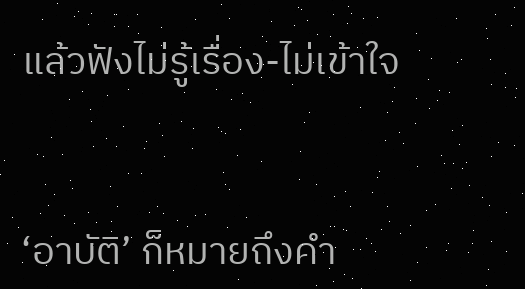แล้วฟังไม่รู้เรื่อง-ไม่เข้าใจ


‘อาบัติ’ ก็หมายถึงคำ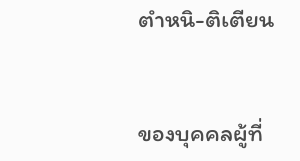ตำหนิ-ติเตียน


ของบุคคลผู้ที่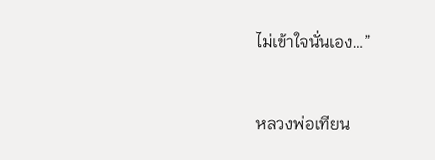ไม่เข้าใจนั่นเอง…”


หลวงพ่อเทียน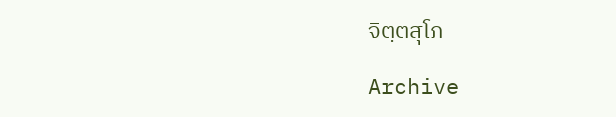จิตฺตสุโภ

Archive